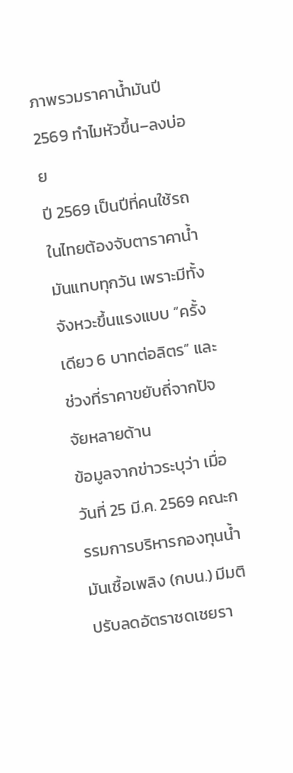ภาพรวมราคาน้ำมันปี 2569 ทำไมหัวขึ้น–ลงบ่อย
ปี 2569 เป็นปีที่คนใช้รถในไทยต้องจับตาราคาน้ำมันแทบทุกวัน เพราะมีทั้งจังหวะขึ้นแรงแบบ “ครั้งเดียว 6 บาทต่อลิตร” และช่วงที่ราคาขยับถี่จากปัจจัยหลายด้าน
ข้อมูลจากข่าวระบุว่า เมื่อวันที่ 25 มี.ค. 2569 คณะกรรมการบริหารกองทุนน้ำมันเชื้อเพลิง (กบน.) มีมติปรับลดอัตราชดเชยรา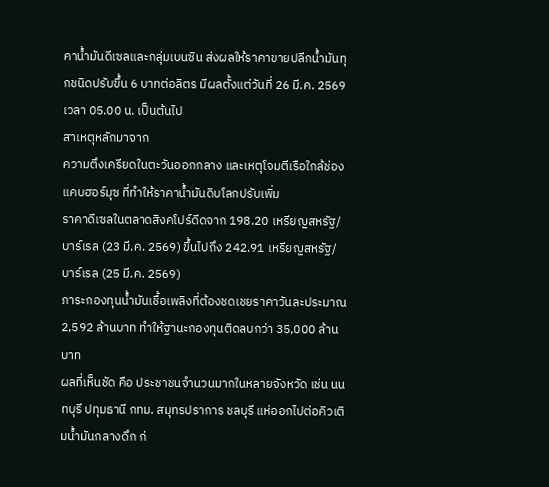คาน้ำมันดีเซลและกลุ่มเบนซิน ส่งผลให้ราคาขายปลีกน้ำมันทุกชนิดปรับขึ้น 6 บาทต่อลิตร มีผลตั้งแต่วันที่ 26 มี.ค. 2569 เวลา 05.00 น. เป็นต้นไป
สาเหตุหลักมาจาก
ความตึงเครียดในตะวันออกกลาง และเหตุโจมตีเรือใกล้ช่องแคบฮอร์มุซ ที่ทำให้ราคาน้ำมันดิบโลกปรับเพิ่ม
ราคาดีเซลในตลาดสิงคโปร์ดีดจาก 198.20 เหรียญสหรัฐ/บาร์เรล (23 มี.ค. 2569) ขึ้นไปถึง 242.91 เหรียญสหรัฐ/บาร์เรล (25 มี.ค. 2569)
ภาระกองทุนน้ำมันเชื้อเพลิงที่ต้องชดเชยราคาวันละประมาณ 2,592 ล้านบาท ทำให้ฐานะกองทุนติดลบกว่า 35,000 ล้านบาท
ผลที่เห็นชัด คือ ประชาชนจำนวนมากในหลายจังหวัด เช่น นนทบุรี ปทุมธานี กทม. สมุทรปราการ ชลบุรี แห่ออกไปต่อคิวเติมน้ำมันกลางดึก ก่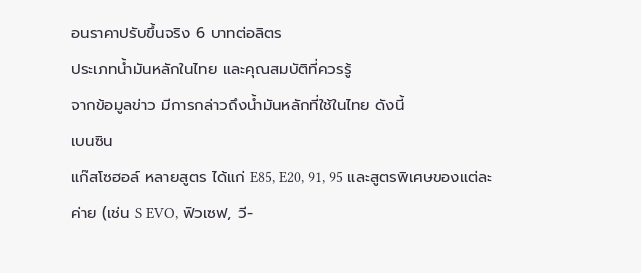อนราคาปรับขึ้นจริง 6 บาทต่อลิตร
ประเภทน้ำมันหลักในไทย และคุณสมบัติที่ควรรู้
จากข้อมูลข่าว มีการกล่าวถึงน้ำมันหลักที่ใช้ในไทย ดังนี้
เบนซิน
แก๊สโซฮอล์ หลายสูตร ได้แก่ E85, E20, 91, 95 และสูตรพิเศษของแต่ละค่าย (เช่น S EVO, ฟิวเซฟ, วี-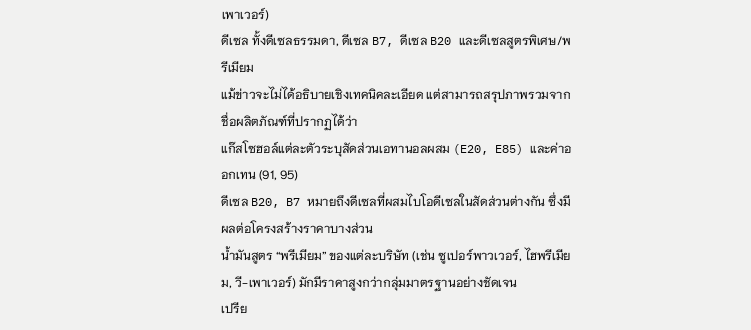เพาเวอร์)
ดีเซล ทั้งดีเซลธรรมดา, ดีเซล B7, ดีเซล B20 และดีเซลสูตรพิเศษ/พรีเมียม
แม้ข่าวจะไม่ได้อธิบายเชิงเทคนิคละเอียด แต่สามารถสรุปภาพรวมจากชื่อผลิตภัณฑ์ที่ปรากฏได้ว่า
แก๊สโซฮอล์แต่ละตัวระบุสัดส่วนเอทานอลผสม (E20, E85) และค่าออกเทน (91, 95)
ดีเซล B20, B7 หมายถึงดีเซลที่ผสมไบโอดีเซลในสัดส่วนต่างกัน ซึ่งมีผลต่อโครงสร้างราคาบางส่วน
น้ำมันสูตร “พรีเมียม” ของแต่ละบริษัท (เช่น ซูเปอร์พาวเวอร์, ไฮพรีเมียม, วี-เพาเวอร์) มักมีราคาสูงกว่ากลุ่มมาตรฐานอย่างชัดเจน
เปรีย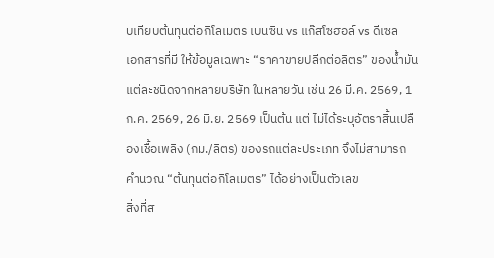บเทียบต้นทุนต่อกิโลเมตร เบนซิน vs แก๊สโซฮอล์ vs ดีเซล
เอกสารที่มี ให้ข้อมูลเฉพาะ “ราคาขายปลีกต่อลิตร” ของน้ำมันแต่ละชนิดจากหลายบริษัท ในหลายวัน เช่น 26 มี.ค. 2569, 1 ก.ค. 2569, 26 มิ.ย. 2569 เป็นต้น แต่ ไม่ได้ระบุอัตราสิ้นเปลืองเชื้อเพลิง (กม./ลิตร) ของรถแต่ละประเภท จึงไม่สามารถคำนวณ “ต้นทุนต่อกิโลเมตร” ได้อย่างเป็นตัวเลข
สิ่งที่ส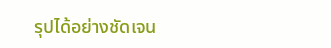รุปได้อย่างชัดเจน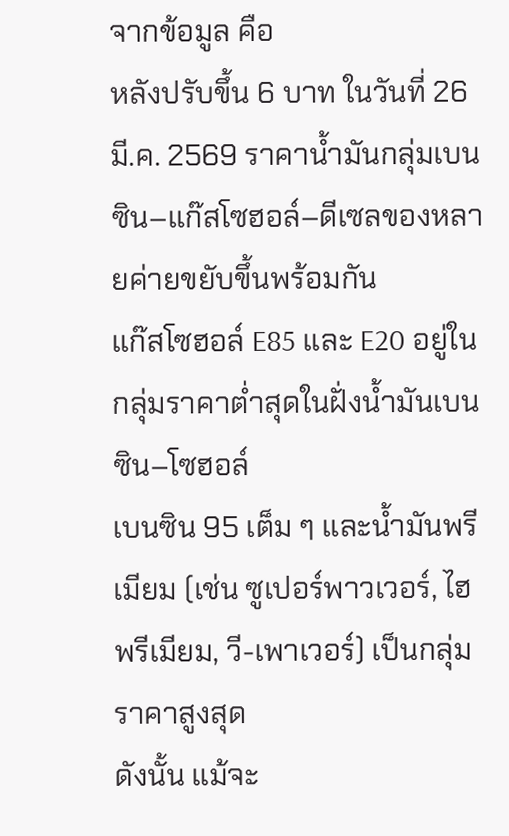จากข้อมูล คือ
หลังปรับขึ้น 6 บาท ในวันที่ 26 มี.ค. 2569 ราคาน้ำมันกลุ่มเบนซิน–แก๊สโซฮอล์–ดีเซลของหลายค่ายขยับขึ้นพร้อมกัน
แก๊สโซฮอล์ E85 และ E20 อยู่ในกลุ่มราคาต่ำสุดในฝั่งน้ำมันเบนซิน–โซฮอล์
เบนซิน 95 เต็ม ๆ และน้ำมันพรีเมียม (เช่น ซูเปอร์พาวเวอร์, ไฮพรีเมียม, วี-เพาเวอร์) เป็นกลุ่มราคาสูงสุด
ดังนั้น แม้จะ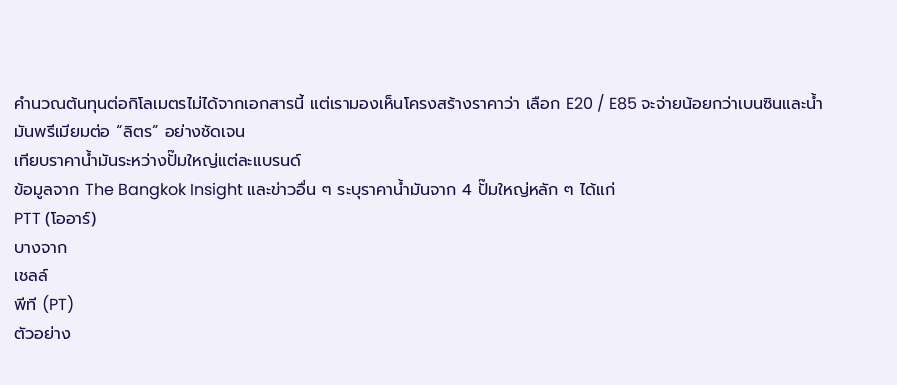คำนวณต้นทุนต่อกิโลเมตรไม่ได้จากเอกสารนี้ แต่เรามองเห็นโครงสร้างราคาว่า เลือก E20 / E85 จะจ่ายน้อยกว่าเบนซินและน้ำมันพรีเมียมต่อ “ลิตร” อย่างชัดเจน
เทียบราคาน้ำมันระหว่างปั๊มใหญ่แต่ละแบรนด์
ข้อมูลจาก The Bangkok Insight และข่าวอื่น ๆ ระบุราคาน้ำมันจาก 4 ปั๊มใหญ่หลัก ๆ ได้แก่
PTT (โออาร์)
บางจาก
เชลล์
พีที (PT)
ตัวอย่าง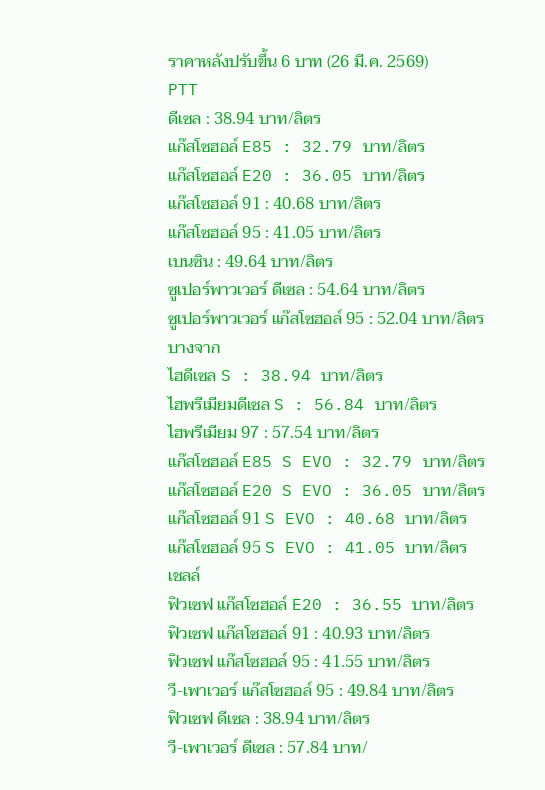ราคาหลังปรับขึ้น 6 บาท (26 มี.ค. 2569)
PTT
ดีเซล : 38.94 บาท/ลิตร
แก๊สโซฮอล์ E85 : 32.79 บาท/ลิตร
แก๊สโซฮอล์ E20 : 36.05 บาท/ลิตร
แก๊สโซฮอล์ 91 : 40.68 บาท/ลิตร
แก๊สโซฮอล์ 95 : 41.05 บาท/ลิตร
เบนซิน : 49.64 บาท/ลิตร
ซูเปอร์พาวเวอร์ ดีเซล : 54.64 บาท/ลิตร
ซูเปอร์พาวเวอร์ แก๊สโซฮอล์ 95 : 52.04 บาท/ลิตร
บางจาก
ไฮดีเซล S : 38.94 บาท/ลิตร
ไฮพรีเมียมดีเซล S : 56.84 บาท/ลิตร
ไฮพรีเมียม 97 : 57.54 บาท/ลิตร
แก๊สโซฮอล์ E85 S EVO : 32.79 บาท/ลิตร
แก๊สโซฮอล์ E20 S EVO : 36.05 บาท/ลิตร
แก๊สโซฮอล์ 91 S EVO : 40.68 บาท/ลิตร
แก๊สโซฮอล์ 95 S EVO : 41.05 บาท/ลิตร
เชลล์
ฟิวเซฟ แก๊สโซฮอล์ E20 : 36.55 บาท/ลิตร
ฟิวเซฟ แก๊สโซฮอล์ 91 : 40.93 บาท/ลิตร
ฟิวเซฟ แก๊สโซฮอล์ 95 : 41.55 บาท/ลิตร
วี-เพาเวอร์ แก๊สโซฮอล์ 95 : 49.84 บาท/ลิตร
ฟิวเซฟ ดีเซล : 38.94 บาท/ลิตร
วี-เพาเวอร์ ดีเซล : 57.84 บาท/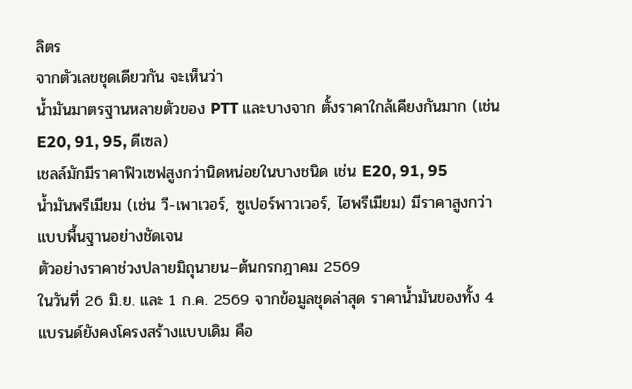ลิตร
จากตัวเลขชุดเดียวกัน จะเห็นว่า
น้ำมันมาตรฐานหลายตัวของ PTT และบางจาก ตั้งราคาใกล้เคียงกันมาก (เช่น E20, 91, 95, ดีเซล)
เชลล์มักมีราคาฟิวเซฟสูงกว่านิดหน่อยในบางชนิด เช่น E20, 91, 95
น้ำมันพรีเมียม (เช่น วี-เพาเวอร์, ซูเปอร์พาวเวอร์, ไฮพรีเมียม) มีราคาสูงกว่าแบบพื้นฐานอย่างชัดเจน
ตัวอย่างราคาช่วงปลายมิถุนายน–ต้นกรกฎาคม 2569
ในวันที่ 26 มิ.ย. และ 1 ก.ค. 2569 จากข้อมูลชุดล่าสุด ราคาน้ำมันของทั้ง 4 แบรนด์ยังคงโครงสร้างแบบเดิม คือ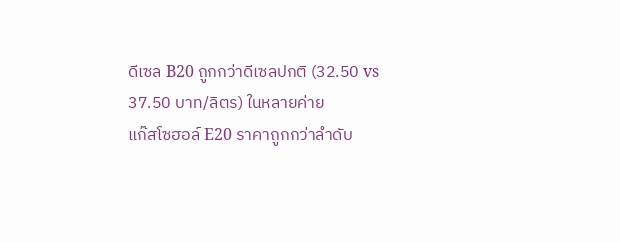ดีเซล B20 ถูกกว่าดีเซลปกติ (32.50 vs 37.50 บาท/ลิตร) ในหลายค่าย
แก๊สโซฮอล์ E20 ราคาถูกกว่าลำดับ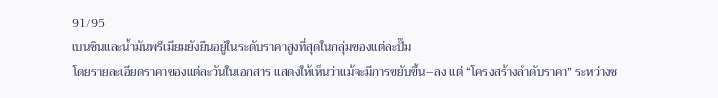91/95
เบนซินและน้ำมันพรีเมียมยังยืนอยู่ในระดับราคาสูงที่สุดในกลุ่มของแต่ละปั๊ม
โดยรายละเอียดราคาของแต่ละวันในเอกสาร แสดงให้เห็นว่าแม้จะมีการขยับขึ้น–ลง แต่ “โครงสร้างลำดับราคา” ระหว่างช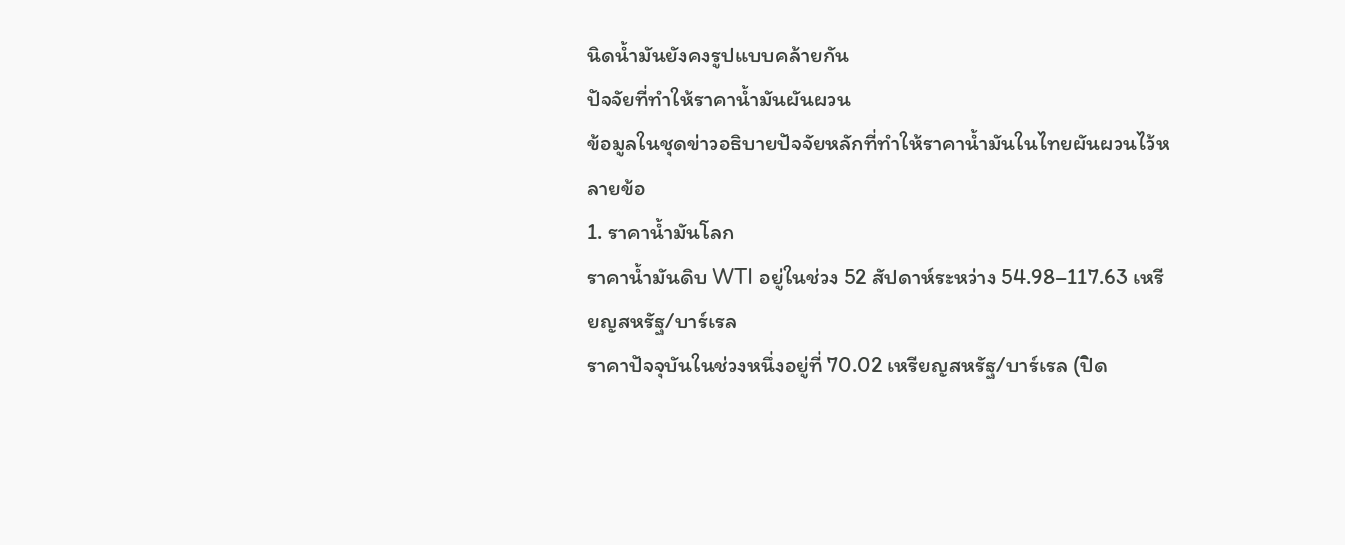นิดน้ำมันยังคงรูปแบบคล้ายกัน
ปัจจัยที่ทำให้ราคาน้ำมันผันผวน
ข้อมูลในชุดข่าวอธิบายปัจจัยหลักที่ทำให้ราคาน้ำมันในไทยผันผวนไว้หลายข้อ
1. ราคาน้ำมันโลก
ราคาน้ำมันดิบ WTI อยู่ในช่วง 52 สัปดาห์ระหว่าง 54.98–117.63 เหรียญสหรัฐ/บาร์เรล
ราคาปัจจุบันในช่วงหนึ่งอยู่ที่ 70.02 เหรียญสหรัฐ/บาร์เรล (ปิด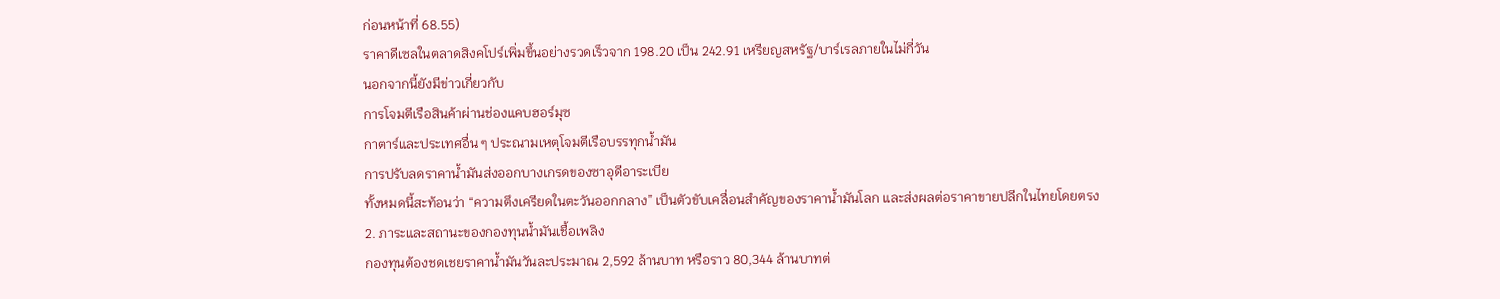ก่อนหน้าที่ 68.55)
ราคาดีเซลในตลาดสิงคโปร์เพิ่มขึ้นอย่างรวดเร็วจาก 198.20 เป็น 242.91 เหรียญสหรัฐ/บาร์เรลภายในไม่กี่วัน
นอกจากนี้ยังมีข่าวเกี่ยวกับ
การโจมตีเรือสินค้าผ่านช่องแคบฮอร์มุซ
กาตาร์และประเทศอื่น ๆ ประณามเหตุโจมตีเรือบรรทุกน้ำมัน
การปรับลดราคาน้ำมันส่งออกบางเกรดของซาอุดีอาระเบีย
ทั้งหมดนี้สะท้อนว่า “ความตึงเครียดในตะวันออกกลาง” เป็นตัวขับเคลื่อนสำคัญของราคาน้ำมันโลก และส่งผลต่อราคาขายปลีกในไทยโดยตรง
2. ภาระและสถานะของกองทุนน้ำมันเชื้อเพลิง
กองทุนต้องชดเชยราคาน้ำมันวันละประมาณ 2,592 ล้านบาท หรือราว 80,344 ล้านบาทต่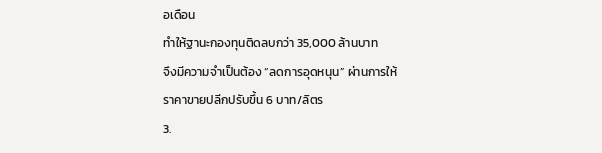อเดือน
ทำให้ฐานะกองทุนติดลบกว่า 35,000 ล้านบาท
จึงมีความจำเป็นต้อง “ลดการอุดหนุน” ผ่านการให้ราคาขายปลีกปรับขึ้น 6 บาท/ลิตร
3.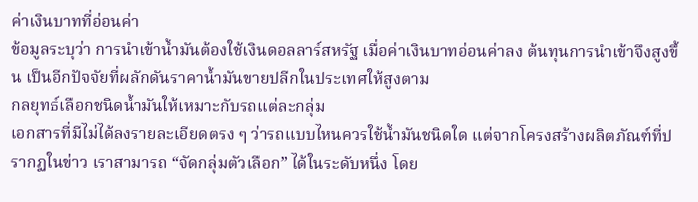ค่าเงินบาทที่อ่อนค่า
ข้อมูลระบุว่า การนำเข้าน้ำมันต้องใช้เงินดอลลาร์สหรัฐ เมื่อค่าเงินบาทอ่อนค่าลง ต้นทุนการนำเข้าจึงสูงขึ้น เป็นอีกปัจจัยที่ผลักดันราคาน้ำมันขายปลีกในประเทศให้สูงตาม
กลยุทธ์เลือกชนิดน้ำมันให้เหมาะกับรถแต่ละกลุ่ม
เอกสารที่มีไม่ได้ลงรายละเอียดตรง ๆ ว่ารถแบบไหนควรใช้น้ำมันชนิดใด แต่จากโครงสร้างผลิตภัณฑ์ที่ปรากฏในข่าว เราสามารถ “จัดกลุ่มตัวเลือก” ได้ในระดับหนึ่ง โดย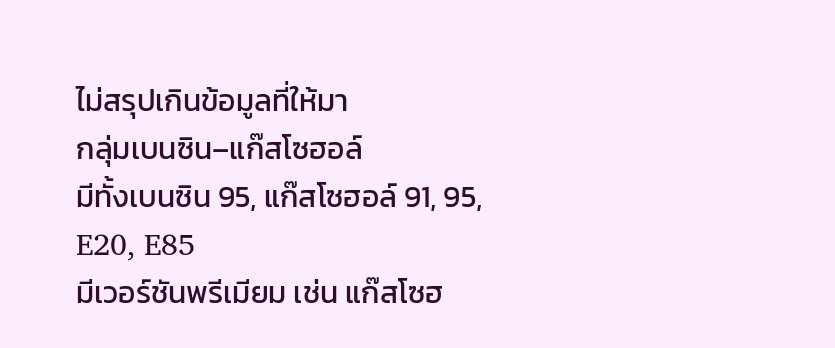ไม่สรุปเกินข้อมูลที่ให้มา
กลุ่มเบนซิน–แก๊สโซฮอล์
มีทั้งเบนซิน 95, แก๊สโซฮอล์ 91, 95, E20, E85
มีเวอร์ชันพรีเมียม เช่น แก๊สโซฮ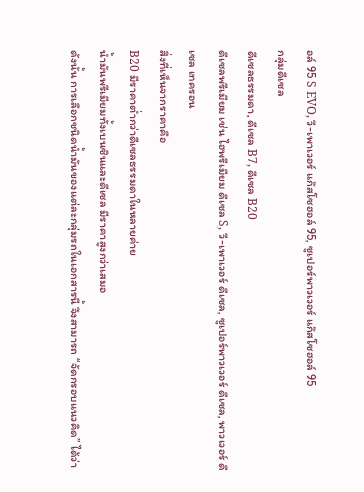อล์ 95 S EVO, วี-เพาเวอร์ แก๊สโซฮอล์ 95, ซูเปอร์พาวเวอร์ แก๊สโซฮอล์ 95
กลุ่มดีเซล
ดีเซลธรรมดา, ดีเซล B7, ดีเซล B20
ดีเซลพรีเมียม เช่น ไฮพรีเมียม ดีเซล S, วี-เพาเวอร์ ดีเซล, ซูเปอร์พาวเวอร์ ดีเซล, พาวเวอร์ ดีเซล เทครอน
สิ่งที่เห็นจากราคาคือ
B20 มีราคาต่ำกว่าดีเซลธรรมดาในหลายค่าย
น้ำมันพรีเมียมทั้งเบนซินและดีเซล มีราคาสูงกว่าเสมอ
ดังนั้น การเลือกชนิดน้ำมันของแต่ละกลุ่มรถในเอกสารนี้ จึงสามารถ “จัดกรอบแนวคิด” ได้ว่า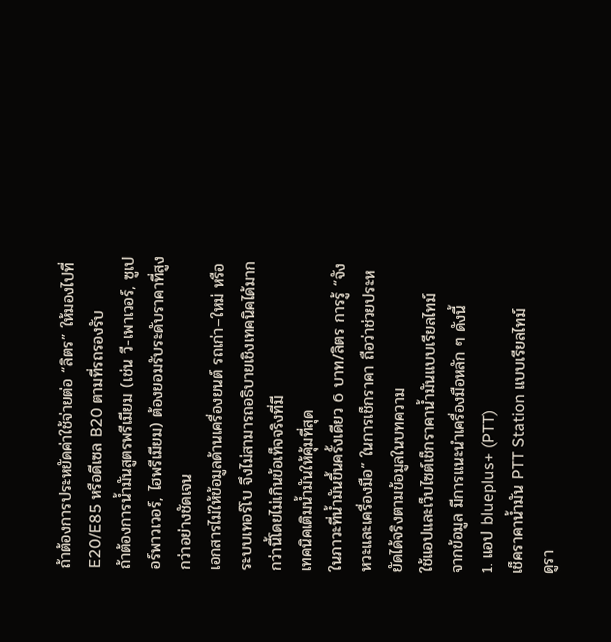ถ้าต้องการประหยัดค่าใช้จ่ายต่อ “ลิตร” ให้มองไปที่ E20/E85 หรือดีเซล B20 ตามที่รถรองรับ
ถ้าต้องการน้ำมันสูตรพรีเมียม (เช่น วี-เพาเวอร์, ซูเปอร์พาวเวอร์, ไฮพรีเมียม) ต้องยอมรับระดับราคาที่สูงกว่าอย่างชัดเจน
เอกสารไม่ให้ข้อมูลด้านเครื่องยนต์ รถเก่า–ใหม่ หรือระบบเทอร์โบ จึงไม่สามารถอธิบายเชิงเทคนิคได้มากกว่านี้โดยไม่เกินข้อเท็จจริงที่มี
เทคนิคเติมน้ำมันให้คุ้มที่สุด
ในภาวะที่น้ำมันขึ้นครั้งเดียว 6 บาท/ลิตร การรู้ “จังหวะและเครื่องมือ” ในการเช็กราคา ถือว่าช่วยประหยัดได้จริงตามข้อมูลในบทความ
ใช้แอปและเว็บไซต์เช็กราคาน้ำมันแบบเรียลไทม์
จากข้อมูล มีการแนะนำเครื่องมือหลัก ๆ ดังนี้
1. แอป blueplus+ (PTT)
เช็คราคาน้ำมัน PTT Station แบบเรียลไทม์
ดูรา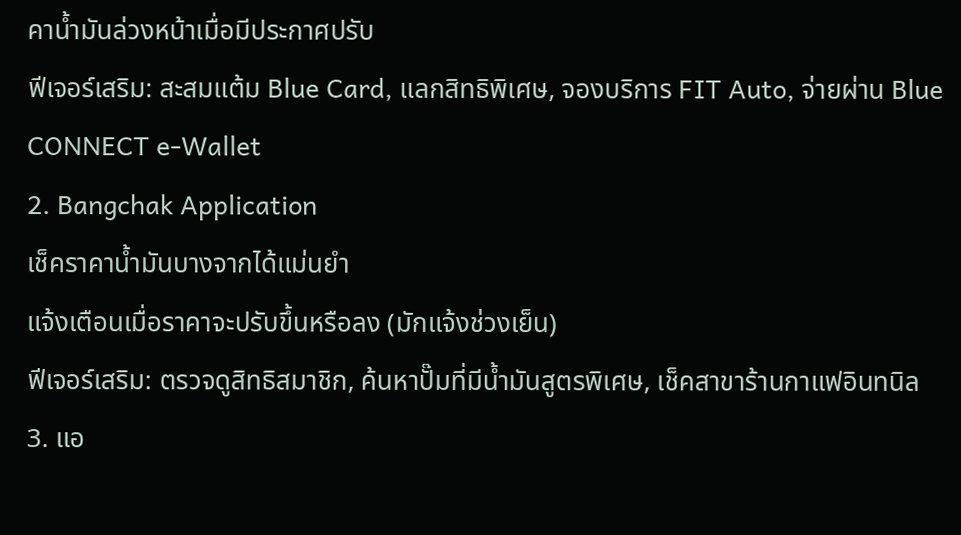คาน้ำมันล่วงหน้าเมื่อมีประกาศปรับ
ฟีเจอร์เสริม: สะสมแต้ม Blue Card, แลกสิทธิพิเศษ, จองบริการ FIT Auto, จ่ายผ่าน Blue CONNECT e-Wallet
2. Bangchak Application
เช็คราคาน้ำมันบางจากได้แม่นยำ
แจ้งเตือนเมื่อราคาจะปรับขึ้นหรือลง (มักแจ้งช่วงเย็น)
ฟีเจอร์เสริม: ตรวจดูสิทธิสมาชิก, ค้นหาปั๊มที่มีน้ำมันสูตรพิเศษ, เช็คสาขาร้านกาแฟอินทนิล
3. แอ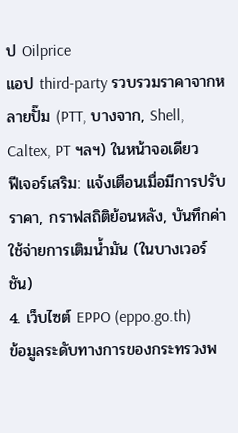ป Oilprice
แอป third-party รวบรวมราคาจากหลายปั๊ม (PTT, บางจาก, Shell, Caltex, PT ฯลฯ) ในหน้าจอเดียว
ฟีเจอร์เสริม: แจ้งเตือนเมื่อมีการปรับราคา, กราฟสถิติย้อนหลัง, บันทึกค่าใช้จ่ายการเติมน้ำมัน (ในบางเวอร์ชัน)
4. เว็บไซต์ EPPO (eppo.go.th)
ข้อมูลระดับทางการของกระทรวงพ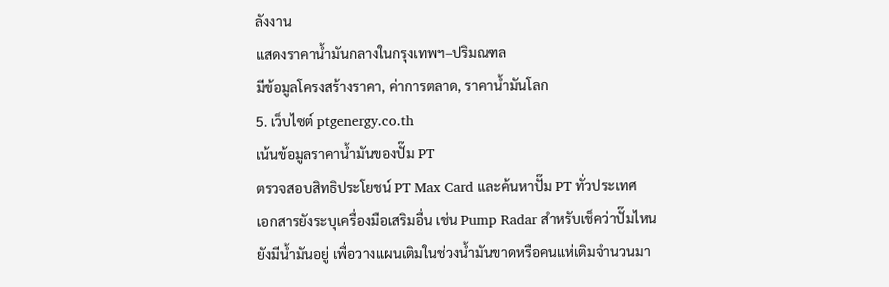ลังงาน
แสดงราคาน้ำมันกลางในกรุงเทพฯ–ปริมณฑล
มีข้อมูลโครงสร้างราคา, ค่าการตลาด, ราคาน้ำมันโลก
5. เว็บไซต์ ptgenergy.co.th
เน้นข้อมูลราคาน้ำมันของปั๊ม PT
ตรวจสอบสิทธิประโยชน์ PT Max Card และค้นหาปั๊ม PT ทั่วประเทศ
เอกสารยังระบุเครื่องมือเสริมอื่น เช่น Pump Radar สำหรับเช็คว่าปั๊มไหนยังมีน้ำมันอยู่ เพื่อวางแผนเติมในช่วงน้ำมันขาดหรือคนแห่เติมจำนวนมา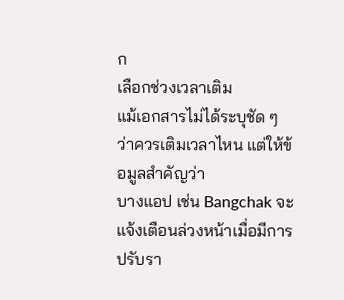ก
เลือกช่วงเวลาเติม
แม้เอกสารไม่ได้ระบุชัด ๆ ว่าควรเติมเวลาไหน แต่ให้ข้อมูลสำคัญว่า
บางแอป เช่น Bangchak จะแจ้งเตือนล่วงหน้าเมื่อมีการปรับรา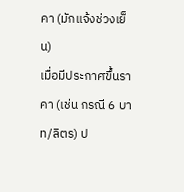คา (มักแจ้งช่วงเย็น)
เมื่อมีประกาศขึ้นราคา (เช่น กรณี 6 บาท/ลิตร) ป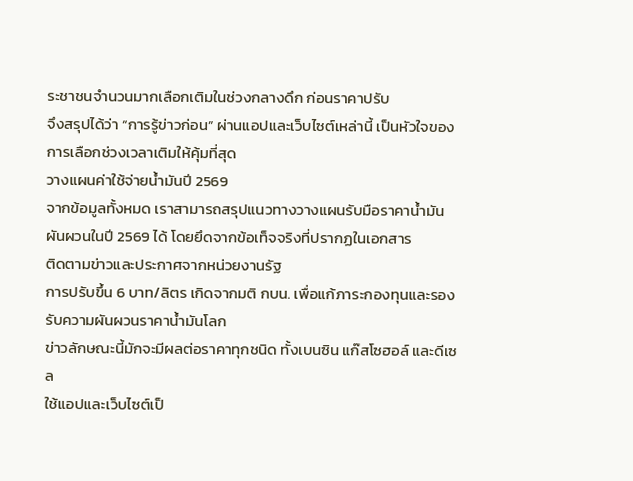ระชาชนจำนวนมากเลือกเติมในช่วงกลางดึก ก่อนราคาปรับ
จึงสรุปได้ว่า “การรู้ข่าวก่อน” ผ่านแอปและเว็บไซต์เหล่านี้ เป็นหัวใจของการเลือกช่วงเวลาเติมให้คุ้มที่สุด
วางแผนค่าใช้จ่ายน้ำมันปี 2569
จากข้อมูลทั้งหมด เราสามารถสรุปแนวทางวางแผนรับมือราคาน้ำมันผันผวนในปี 2569 ได้ โดยยึดจากข้อเท็จจริงที่ปรากฏในเอกสาร
ติดตามข่าวและประกาศจากหน่วยงานรัฐ
การปรับขึ้น 6 บาท/ลิตร เกิดจากมติ กบน. เพื่อแก้ภาระกองทุนและรองรับความผันผวนราคาน้ำมันโลก
ข่าวลักษณะนี้มักจะมีผลต่อราคาทุกชนิด ทั้งเบนซิน แก๊สโซฮอล์ และดีเซล
ใช้แอปและเว็บไซต์เป็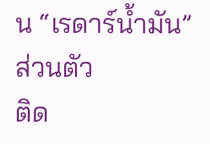น “เรดาร์น้ำมัน” ส่วนตัว
ติด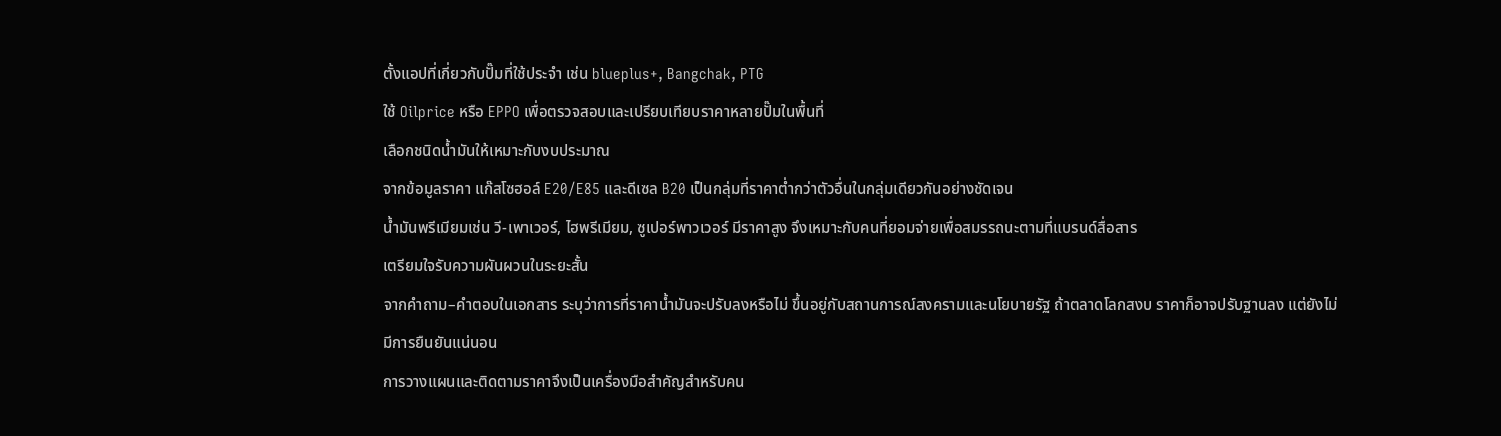ตั้งแอปที่เกี่ยวกับปั๊มที่ใช้ประจำ เช่น blueplus+, Bangchak, PTG
ใช้ Oilprice หรือ EPPO เพื่อตรวจสอบและเปรียบเทียบราคาหลายปั๊มในพื้นที่
เลือกชนิดน้ำมันให้เหมาะกับงบประมาณ
จากข้อมูลราคา แก๊สโซฮอล์ E20/E85 และดีเซล B20 เป็นกลุ่มที่ราคาต่ำกว่าตัวอื่นในกลุ่มเดียวกันอย่างชัดเจน
น้ำมันพรีเมียมเช่น วี-เพาเวอร์, ไฮพรีเมียม, ซูเปอร์พาวเวอร์ มีราคาสูง จึงเหมาะกับคนที่ยอมจ่ายเพื่อสมรรถนะตามที่แบรนด์สื่อสาร
เตรียมใจรับความผันผวนในระยะสั้น
จากคำถาม–คำตอบในเอกสาร ระบุว่าการที่ราคาน้ำมันจะปรับลงหรือไม่ ขึ้นอยู่กับสถานการณ์สงครามและนโยบายรัฐ ถ้าตลาดโลกสงบ ราคาก็อาจปรับฐานลง แต่ยังไม่มีการยืนยันแน่นอน
การวางแผนและติดตามราคาจึงเป็นเครื่องมือสำคัญสำหรับคน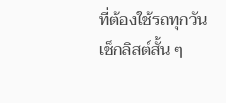ที่ต้องใช้รถทุกวัน
เช็กลิสต์สั้น ๆ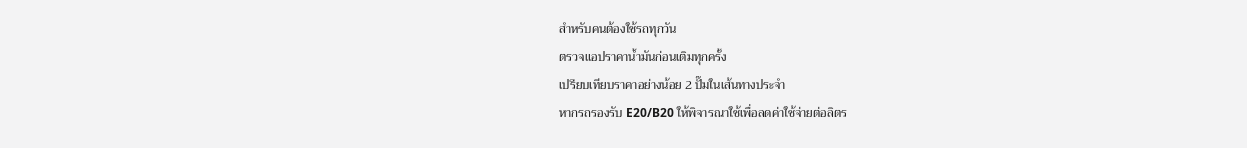สำหรับคนต้องใช้รถทุกวัน
ตรวจแอปราคาน้ำมันก่อนเติมทุกครั้ง
เปรียบเทียบราคาอย่างน้อย 2 ปั๊มในเส้นทางประจำ
หากรถรองรับ E20/B20 ให้พิจารณาใช้เพื่อลดค่าใช้จ่ายต่อลิตร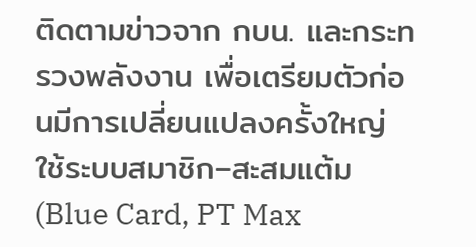ติดตามข่าวจาก กบน. และกระทรวงพลังงาน เพื่อเตรียมตัวก่อนมีการเปลี่ยนแปลงครั้งใหญ่
ใช้ระบบสมาชิก–สะสมแต้ม (Blue Card, PT Max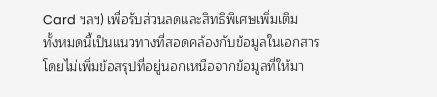Card ฯลฯ) เพื่อรับส่วนลดและสิทธิพิเศษเพิ่มเติม
ทั้งหมดนี้เป็นแนวทางที่สอดคล้องกับข้อมูลในเอกสาร โดยไม่เพิ่มข้อสรุปที่อยู่นอกเหนือจากข้อมูลที่ให้มา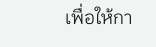เพื่อให้กา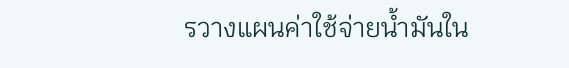รวางแผนค่าใช้จ่ายน้ำมันใน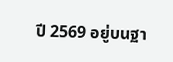ปี 2569 อยู่บนฐา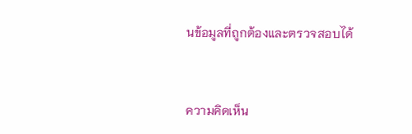นข้อมูลที่ถูกต้องและตรวจสอบได้


ความคิดเห็น